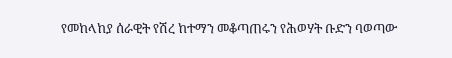የመከላከያ ሰራዊት የሽረ ከተማን መቆጣጠሩን የሕወሃት ቡድን ባወጣው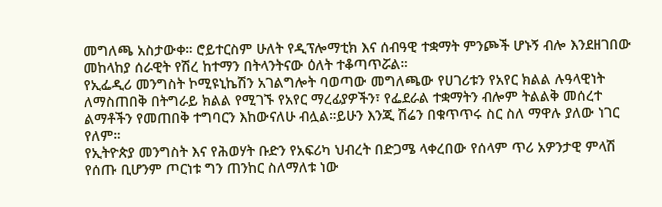መግለጫ አስታውቀ። ሮይተርስም ሁለት የዲፕሎማቲክ እና ሰብዓዊ ተቋማት ምንጮች ሆኑኝ ብሎ እንደዘገበው መከላከያ ሰራዊት የሽረ ከተማን በትላንትናው ዕለት ተቆጣጥሯል።
የኢፌዲሪ መንግስት ኮሚዩኒኬሽን አገልግሎት ባወጣው መግለጫው የሀገሪቱን የአየር ክልል ሉዓላዊነት ለማስጠበቅ በትግራይ ክልል የሚገኙ የአየር ማረፊያዎችን፣ የፌደራል ተቋማትን ብሎም ትልልቅ መሰረተ ልማቶችን የመጠበቅ ተግባርን እከውናለሁ ብሏል።ይሁን እንጂ ሽሬን በቁጥጥሩ ስር ስለ ማዋሉ ያለው ነገር የለም።
የኢትዮጵያ መንግስት እና የሕወሃት ቡድን የአፍሪካ ህብረት በድጋሜ ላቀረበው የሰላም ጥሪ አዎንታዊ ምላሽ የሰጡ ቢሆንም ጦርነቱ ግን ጠንከር ስለማለቱ ነው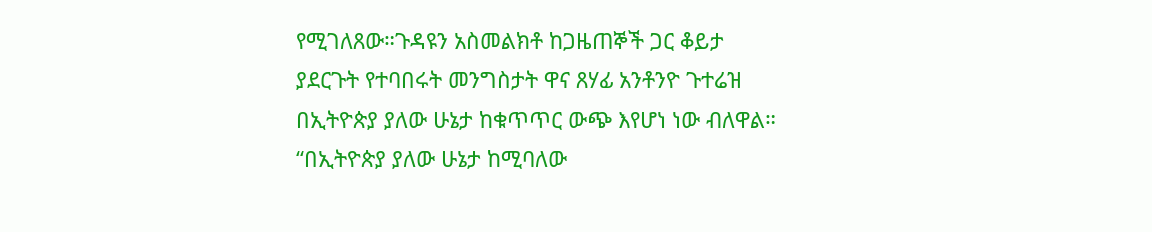የሚገለጸው።ጉዳዩን አስመልክቶ ከጋዜጠኞች ጋር ቆይታ ያደርጉት የተባበሩት መንግስታት ዋና ጸሃፊ አንቶንዮ ጉተሬዝ በኢትዮጵያ ያለው ሁኔታ ከቁጥጥር ውጭ እየሆነ ነው ብለዋል።
“በኢትዮጵያ ያለው ሁኔታ ከሚባለው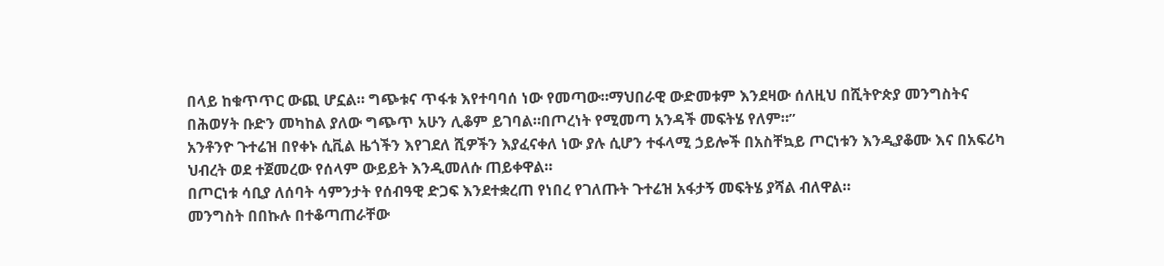በላይ ከቁጥጥር ውጪ ሆኗል። ግጭቱና ጥፋቱ እየተባባሰ ነው የመጣው።ማህበራዊ ውድመቱም እንደዛው ሰለዚህ በሺትዮጵያ መንግስትና በሕወሃት ቡድን መካከል ያለው ግጭጥ አሁን ሊቆም ይገባል።በጦረነት የሚመጣ አንዳች መፍትሄ የለም።”
አንቶንዮ ጉተሬዝ በየቀኑ ሲቪል ዜጎችን እየገደለ ሺዎችን እያፈናቀለ ነው ያሉ ሲሆን ተፋላሚ ኃይሎች በአስቸኳይ ጦርነቱን እንዲያቆሙ እና በአፍሪካ ህብረት ወደ ተጀመረው የሰላም ውይይት እንዲመለሱ ጠይቀዋል።
በጦርነቱ ሳቢያ ለሰባት ሳምንታት የሰብዓዊ ድጋፍ እንደተቋረጠ የነበረ የገለጡት ጉተሬዝ አፋታኝ መፍትሄ ያሻል ብለዋል።
መንግስት በበኩሉ በተቆጣጠራቸው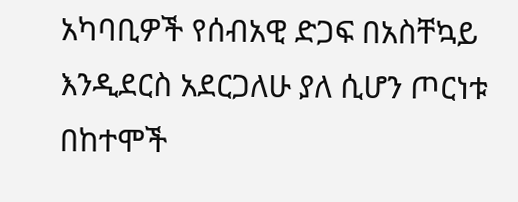አካባቢዎች የሰብአዊ ድጋፍ በአስቸኳይ እንዲደርስ አደርጋለሁ ያለ ሲሆን ጦርነቱ በከተሞች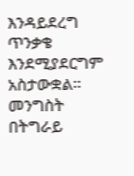እንዳይደረግ ጥንቃቄ እንደሚያደርግም አስታውቋል።
መንግስት በትግራይ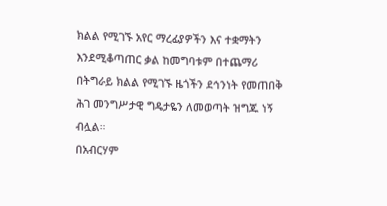ክልል የሚገኙ አየር ማረፊያዎችን እና ተቋማትን እንደሚቆጣጠር ቃል ከመግባቱም በተጨማሪ በትግራይ ክልል የሚገኙ ዜጎችን ደኅንነት የመጠበቅ ሕገ መንግሥታዊ ግዴታዬን ለመወጣት ዝግጁ ነኝ ብሏል።
በአብርሃም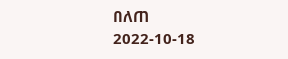በለጠ
2022-10-18